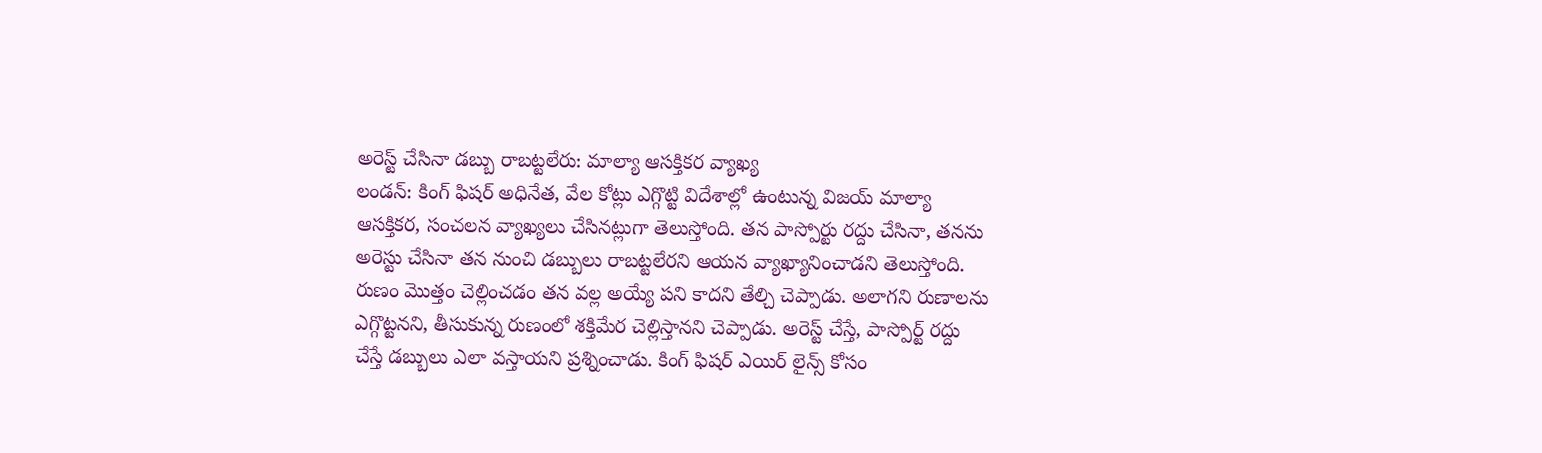అరెస్ట్ చేసినా డబ్బు రాబట్టలేరు: మాల్యా ఆసక్తికర వ్యాఖ్య
లండన్: కింగ్ ఫిషర్ అధినేత, వేల కోట్లు ఎగ్గొట్టి విదేశాల్లో ఉంటున్న విజయ్ మాల్యా ఆసక్తికర, సంచలన వ్యాఖ్యలు చేసినట్లుగా తెలుస్తోంది. తన పాస్పోర్టు రద్దు చేసినా, తనను అరెస్టు చేసినా తన నుంచి డబ్బులు రాబట్టలేరని ఆయన వ్యాఖ్యానించాడని తెలుస్తోంది.
రుణం మొత్తం చెల్లించడం తన వల్ల అయ్యే పని కాదని తేల్చి చెప్పాడు. అలాగని రుణాలను ఎగ్గొట్టనని, తీసుకున్న రుణంలో శక్తిమేర చెల్లిస్తానని చెప్పాడు. అరెస్ట్ చేస్తే, పాస్పోర్ట్ రద్దు చేస్తే డబ్బులు ఎలా వస్తాయని ప్రశ్నించాడు. కింగ్ ఫిషర్ ఎయిర్ లైన్స్ కోసం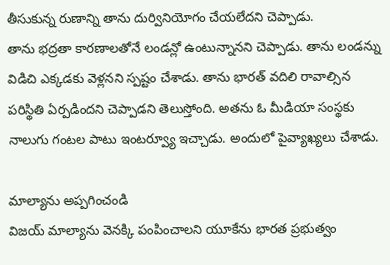తీసుకున్న రుణాన్ని తాను దుర్వినియోగం చేయలేదని చెప్పాడు.
తాను భద్రతా కారణాలతోనే లండన్లో ఉంటున్నానని చెప్పాడు. తాను లండన్ను విడిచి ఎక్కడకు వెళ్లనని స్పష్టం చేశాడు. తాను భారత్ వదిలి రావాల్సిన పరిస్థితి ఏర్పడిందని చెప్పాడని తెలుస్తోంది. అతను ఓ మీడియా సంస్థకు నాలుగు గంటల పాటు ఇంటర్వ్యూ ఇచ్చాడు. అందులో పైవ్యాఖ్యలు చేశాడు.

మాల్యాను అప్పగించండి
విజయ్ మాల్యాను వెనక్కి పంపించాలని యూకేను భారత ప్రభుత్వం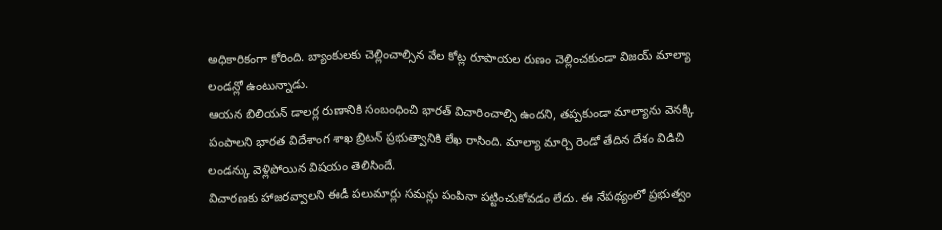అధికారికంగా కోరింది. బ్యాంకులకు చెల్లించాల్సిన వేల కోట్ల రూపాయల రుణం చెల్లించకుండా విజయ్ మాల్యా లండన్లో ఉంటున్నాడు.
ఆయన బిలియన్ డాలర్ల రుణానికి సంబంధించి భారత్ విచారించాల్సి ఉందని, తప్పకుండా మాల్యాను వెనక్కి పంపాలని భారత విదేశాంగ శాఖ బ్రిటన్ ప్రభుత్వానికి లేఖ రాసింది. మాల్యా మార్చి రెండో తేదిన దేశం విడిచి లండన్కు వెళ్లిపోయిన విషయం తెలిసిందే.
విచారణకు హాజరవ్వాలని ఈడీ పలుమార్లు సమన్లు పంపినా పట్టించుకోవడం లేదు. ఈ నేపథ్యంలో ప్రభుత్వం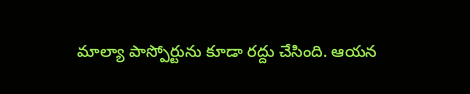మాల్యా పాస్పోర్టును కూడా రద్దు చేసింది. ఆయన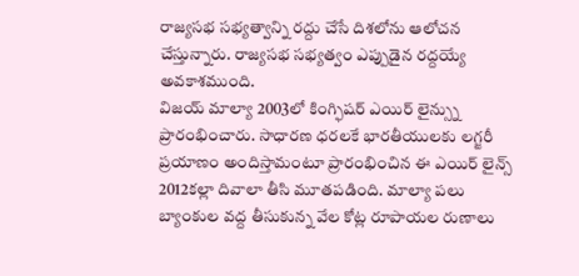రాజ్యసభ సభ్యత్వాన్ని రద్దు చేసే దిశలోను ఆలోచన చేస్తున్నారు. రాజ్యసభ సభ్యత్వం ఎప్పుడైన రద్దయ్యే అవకాశముంది.
విజయ్ మాల్యా 2003లో కింగ్ఫిషర్ ఎయిర్ లైన్స్ను ప్రారంభించారు. సాధారణ ధరలకే భారతీయులకు లగ్జరీ ప్రయాణం అందిస్తామంటూ ప్రారంభించిన ఈ ఎయిర్ లైన్స్ 2012కల్లా దివాలా తీసి మూతపడింది. మాల్యా పలు బ్యాంకుల వద్ద తీసుకున్న వేల కోట్ల రూపాయల రుణాలు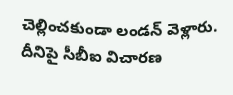చెల్లించకుండా లండన్ వెళ్లారు. దీనిపై సీబీఐ విచారణ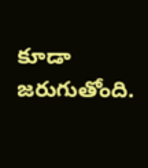కూడా జరుగుతోంది.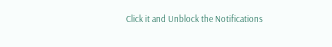Click it and Unblock the Notifications